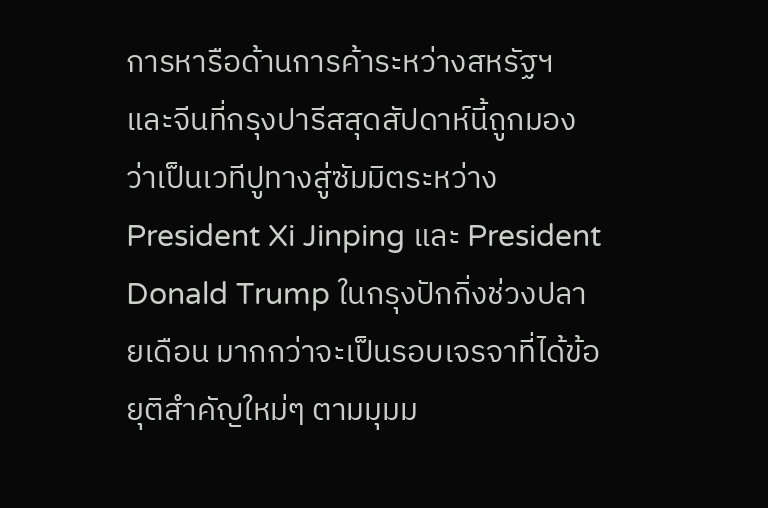การหารือด้านการค้าระหว่างสหรัฐฯ และจีนที่กรุงปารีสสุดสัปดาห์นี้ถูกมองว่าเป็นเวทีปูทางสู่ซัมมิตระหว่าง President Xi Jinping และ President Donald Trump ในกรุงปักกิ่งช่วงปลายเดือน มากกว่าจะเป็นรอบเจรจาที่ได้ข้อยุติสำคัญใหม่ๆ ตามมุมม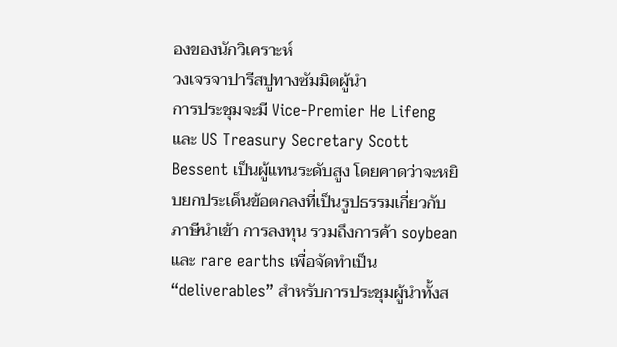องของนักวิเคราะห์
วงเจรจาปารีสปูทางซัมมิตผู้นำ
การประชุมจะมี Vice-Premier He Lifeng และ US Treasury Secretary Scott Bessent เป็นผู้แทนระดับสูง โดยคาดว่าจะหยิบยกประเด็นข้อตกลงที่เป็นรูปธรรมเกี่ยวกับภาษีนำเข้า การลงทุน รวมถึงการค้า soybean และ rare earths เพื่อจัดทำเป็น “deliverables” สำหรับการประชุมผู้นำทั้งส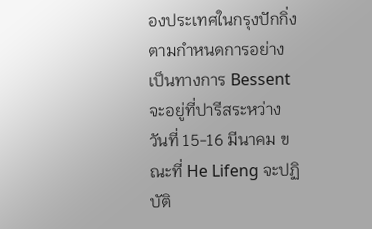องประเทศในกรุงปักกิ่ง
ตามกำหนดการอย่างเป็นทางการ Bessent จะอยู่ที่ปารีสระหว่างวันที่ 15-16 มีนาคม ขณะที่ He Lifeng จะปฏิบัติ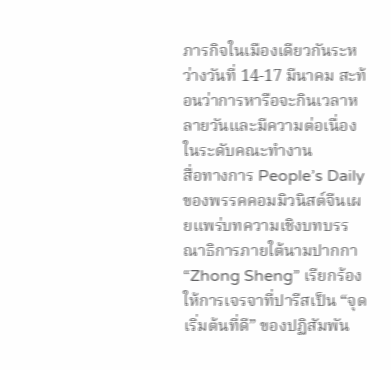ภารกิจในเมืองเดียวกันระหว่างวันที่ 14-17 มีนาคม สะท้อนว่าการหารือจะกินเวลาหลายวันและมีความต่อเนื่องในระดับคณะทำงาน
สื่อทางการ People’s Daily ของพรรคคอมมิวนิสต์จีนเผยแพร่บทความเชิงบทบรรณาธิการภายใต้นามปากกา “Zhong Sheng” เรียกร้องให้การเจรจาที่ปารีสเป็น “จุดเริ่มต้นที่ดี” ของปฏิสัมพัน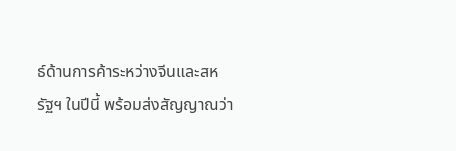ธ์ด้านการค้าระหว่างจีนและสหรัฐฯ ในปีนี้ พร้อมส่งสัญญาณว่า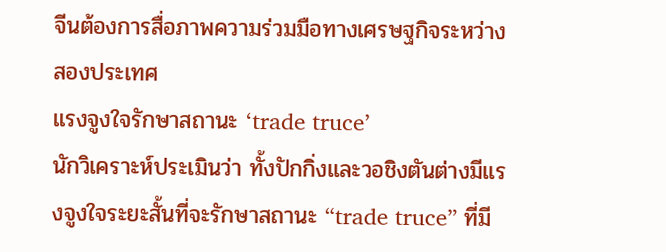จีนต้องการสื่อภาพความร่วมมือทางเศรษฐกิจระหว่างสองประเทศ
แรงจูงใจรักษาสถานะ ‘trade truce’
นักวิเคราะห์ประเมินว่า ทั้งปักกิ่งและวอชิงตันต่างมีแรงจูงใจระยะสั้นที่จะรักษาสถานะ “trade truce” ที่มี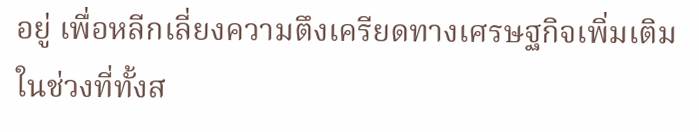อยู่ เพื่อหลีกเลี่ยงความตึงเครียดทางเศรษฐกิจเพิ่มเติมในช่วงที่ทั้งส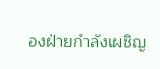องฝ่ายกำลังเผชิญ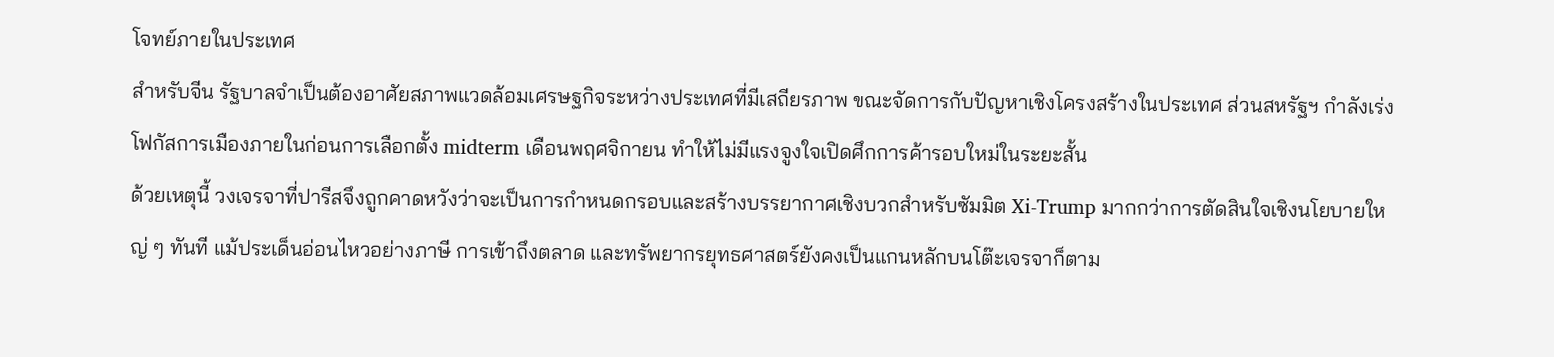โจทย์ภายในประเทศ
สำหรับจีน รัฐบาลจำเป็นต้องอาศัยสภาพแวดล้อมเศรษฐกิจระหว่างประเทศที่มีเสถียรภาพ ขณะจัดการกับปัญหาเชิงโครงสร้างในประเทศ ส่วนสหรัฐฯ กำลังเร่งโฟกัสการเมืองภายในก่อนการเลือกตั้ง midterm เดือนพฤศจิกายน ทำให้ไม่มีแรงจูงใจเปิดศึกการค้ารอบใหม่ในระยะสั้น
ด้วยเหตุนี้ วงเจรจาที่ปารีสจึงถูกคาดหวังว่าจะเป็นการกำหนดกรอบและสร้างบรรยากาศเชิงบวกสำหรับซัมมิต Xi-Trump มากกว่าการตัดสินใจเชิงนโยบายใหญ่ ๆ ทันที แม้ประเด็นอ่อนไหวอย่างภาษี การเข้าถึงตลาด และทรัพยากรยุทธศาสตร์ยังคงเป็นแกนหลักบนโต๊ะเจรจาก็ตาม